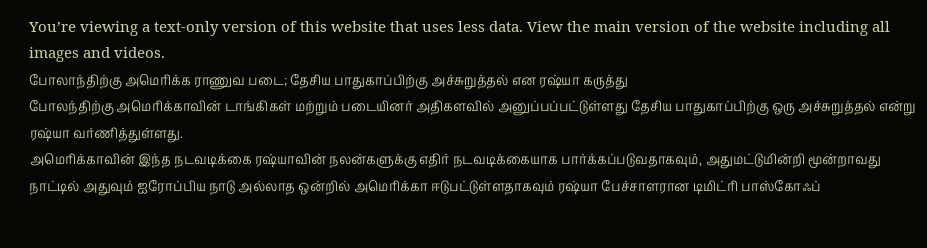You’re viewing a text-only version of this website that uses less data. View the main version of the website including all images and videos.
போலாந்திற்கு அமெரிக்க ராணுவ படை; தேசிய பாதுகாப்பிற்கு அச்சுறுத்தல் என ரஷ்யா கருத்து
போலந்திற்கு அமெரிக்காவின் டாங்கிகள் மற்றும் படையினர் அதிகளவில் அனுப்பப்பட்டுள்ளது தேசிய பாதுகாப்பிற்கு ஒரு அச்சுறுத்தல் என்று ரஷ்யா வர்ணித்துள்ளது.
அமெரிக்காவின் இந்த நடவடிக்கை ரஷ்யாவின் நலன்களுக்கு எதிர் நடவடிக்கையாக பார்க்கப்படுவதாகவும், அதுமட்டுமின்றி மூன்றாவது நாட்டில் அதுவும் ஐரோப்பிய நாடு அல்லாத ஒன்றில் அமெரிக்கா ஈடுபட்டுள்ளதாகவும் ரஷ்யா பேச்சாளரான டிமிட்ரி பாஸ்கோஃப்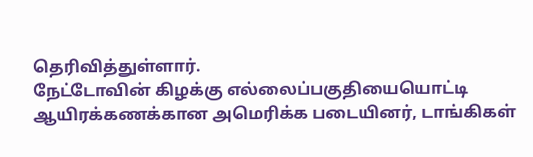தெரிவித்துள்ளார்.
நேட்டோவின் கிழக்கு எல்லைப்பகுதியையொட்டி ஆயிரக்கணக்கான அமெரிக்க படையினர், டாங்கிகள்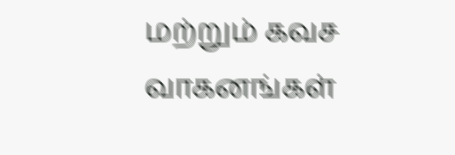மற்றும் கவச வாகனங்கள்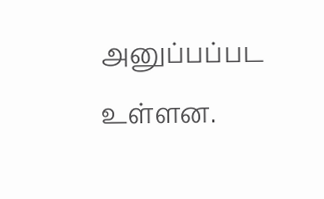அனுப்பப்பட உள்ளன.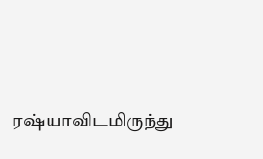ரஷ்யாவிடமிருந்து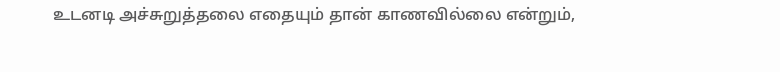உடனடி அச்சுறுத்தலை எதையும் தான் காணவில்லை என்றும்,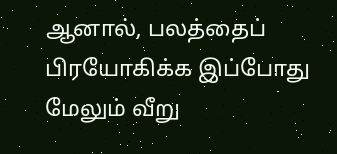ஆனால், பலத்தைப் பிரயோகிக்க இப்போது மேலும் வீறு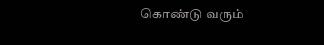கொண்டு வரும்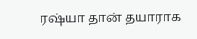ரஷ்யா தான் தயாராக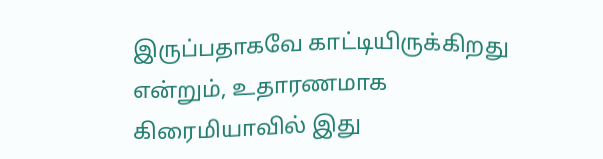இருப்பதாகவே காட்டியிருக்கிறது என்றும், உதாரணமாக கிரைமியாவில் இது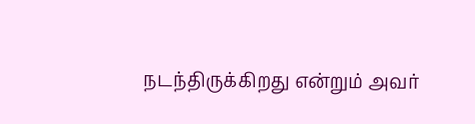நடந்திருக்கிறது என்றும் அவர்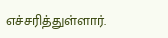எச்சரித்துள்ளார்.